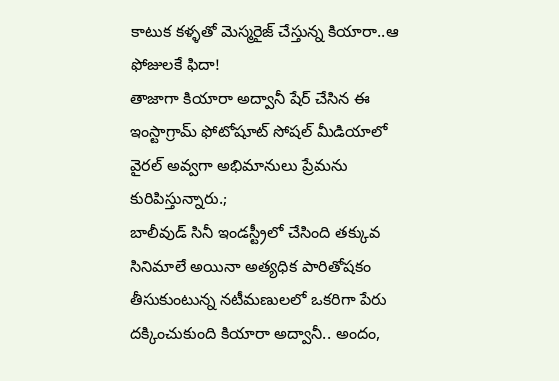కాటుక కళ్ళతో మెస్మరైజ్ చేస్తున్న కియారా..ఆ ఫోజులకే ఫిదా!
తాజాగా కియారా అద్వానీ షేర్ చేసిన ఈ ఇంస్టాగ్రామ్ ఫోటోషూట్ సోషల్ మీడియాలో వైరల్ అవ్వగా అభిమానులు ప్రేమను కురిపిస్తున్నారు.;
బాలీవుడ్ సినీ ఇండస్ట్రీలో చేసింది తక్కువ సినిమాలే అయినా అత్యధిక పారితోషకం తీసుకుంటున్న నటీమణులలో ఒకరిగా పేరు దక్కించుకుంది కియారా అద్వానీ.. అందం,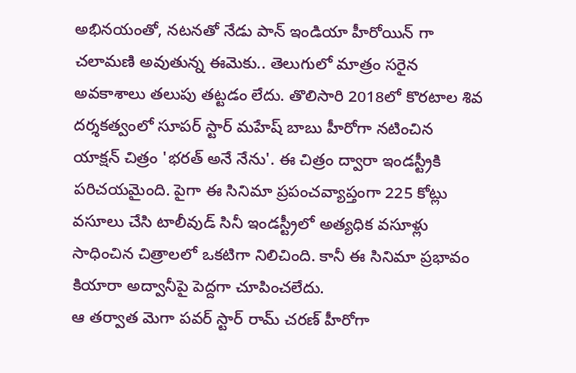అభినయంతో, నటనతో నేడు పాన్ ఇండియా హీరోయిన్ గా చలామణి అవుతున్న ఈమెకు.. తెలుగులో మాత్రం సరైన అవకాశాలు తలుపు తట్టడం లేదు. తొలిసారి 2018లో కొరటాల శివ దర్శకత్వంలో సూపర్ స్టార్ మహేష్ బాబు హీరోగా నటించిన యాక్షన్ చిత్రం 'భరత్ అనే నేను'. ఈ చిత్రం ద్వారా ఇండస్ట్రీకి పరిచయమైంది. పైగా ఈ సినిమా ప్రపంచవ్యాప్తంగా 225 కోట్లు వసూలు చేసి టాలీవుడ్ సినీ ఇండస్ట్రీలో అత్యధిక వసూళ్లు సాధించిన చిత్రాలలో ఒకటిగా నిలిచింది. కానీ ఈ సినిమా ప్రభావం కియారా అద్వానీపై పెద్దగా చూపించలేదు.
ఆ తర్వాత మెగా పవర్ స్టార్ రామ్ చరణ్ హీరోగా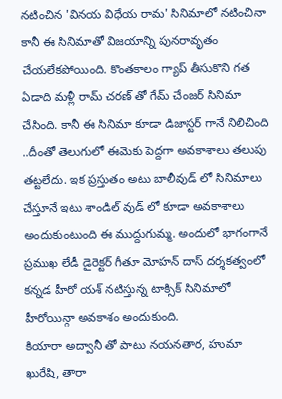నటించిన 'వినయ విధేయ రామ' సినిమాలో నటించినా కానీ ఈ సినిమాతో విజయాన్ని పునరావృతం చేయలేకపోయింది. కొంతకాలం గ్యాప్ తీసుకొని గత ఏడాది మళ్లీ రామ్ చరణ్ తో గేమ్ చేంజర్ సినిమా చేసింది. కానీ ఈ సినిమా కూడా డిజాస్టర్ గానే నిలిచింది ..దీంతో తెలుగులో ఈమెకు పెద్దగా అవకాశాలు తలుపు తట్టలేదు. ఇక ప్రస్తుతం అటు బాలీవుడ్ లో సినిమాలు చేస్తూనే ఇటు శాండిల్ వుడ్ లో కూడా అవకాశాలు అందుకుంటుంది ఈ ముద్దుగుమ్మ. అందులో భాగంగానే ప్రముఖ లేడీ డైరెక్టర్ గీతూ మోహన్ దాస్ దర్శకత్వంలో కన్నడ హీరో యశ్ నటిస్తున్న టాక్సిక్ సినిమాలో హీరోయిన్గా అవకాశం అందుకుంది.
కియారా అద్వానీ తో పాటు నయనతార, హుమా ఖురేషి, తారా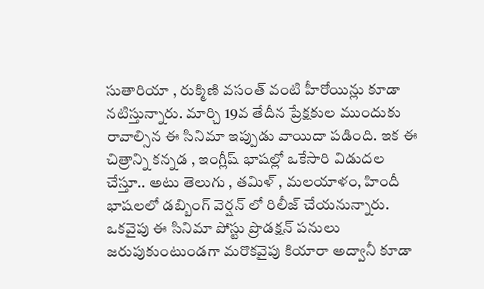సుతారియా , రుక్మిణి వసంత్ వంటి హీరోయిన్లు కూడా నటిస్తున్నారు. మార్చి 19వ తేదీన ప్రేక్షకుల ముందుకు రావాల్సిన ఈ సినిమా ఇప్పుడు వాయిదా పడింది. ఇక ఈ చిత్రాన్ని కన్నడ , ఇంగ్లీష్ భాషల్లో ఒకేసారి విడుదల చేస్తూ.. అటు తెలుగు , తమిళ్ , మలయాళం, హిందీ భాషలలో డబ్బింగ్ వెర్షన్ లో రిలీజ్ చేయనున్నారు. ఒకవైపు ఈ సినిమా పోస్టు ప్రొడక్షన్ పనులు జరుపుకుంటుండగా మరొకవైపు కియారా అద్వానీ కూడా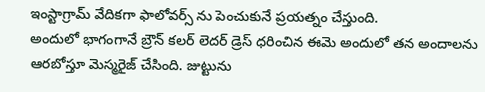ఇంస్టాగ్రామ్ వేదికగా ఫాలోవర్స్ ను పెంచుకునే ప్రయత్నం చేస్తుంది.
అందులో భాగంగానే బ్రౌన్ కలర్ లెదర్ డ్రెస్ ధరించిన ఈమె అందులో తన అందాలను ఆరబోస్తూ మెస్మరైజ్ చేసింది. జుట్టును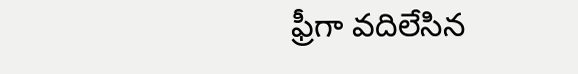ఫ్రీగా వదిలేసిన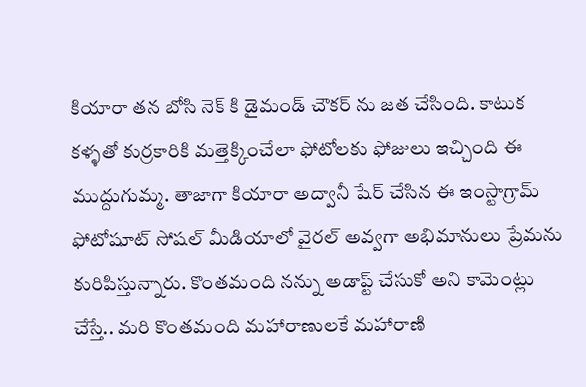కియారా తన బోసి నెక్ కి డైమండ్ చౌకర్ ను జత చేసింది. కాటుక కళ్ళతో కుర్రకారికి మత్తెక్కించేలా ఫోటోలకు ఫోజులు ఇచ్చింది ఈ ముద్దుగుమ్మ. తాజాగా కియారా అద్వానీ షేర్ చేసిన ఈ ఇంస్టాగ్రామ్ ఫోటోషూట్ సోషల్ మీడియాలో వైరల్ అవ్వగా అభిమానులు ప్రేమను కురిపిస్తున్నారు. కొంతమంది నన్ను అడాప్ట్ చేసుకో అని కామెంట్లు చేస్తే.. మరి కొంతమంది మహారాణులకే మహారాణి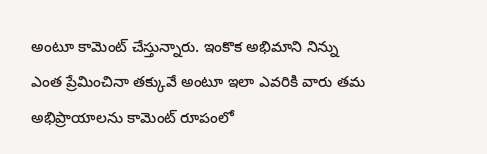అంటూ కామెంట్ చేస్తున్నారు. ఇంకొక అభిమాని నిన్ను ఎంత ప్రేమించినా తక్కువే అంటూ ఇలా ఎవరికి వారు తమ అభిప్రాయాలను కామెంట్ రూపంలో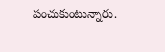పంచుకుంటున్నారు.